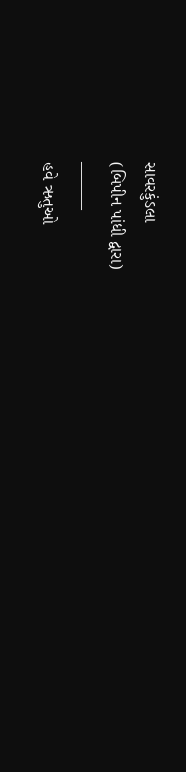સાવરકુંડલા
(બિપીન પાંધી દ્વારા)
———
હવે ઋતુઓ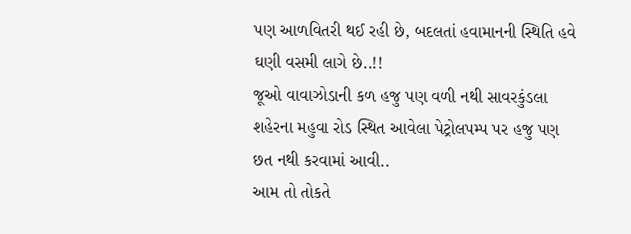પણ આળવિતરી થઈ રહી છે, બદલતાં હવામાનની સ્થિતિ હવે ઘણી વસમી લાગે છે..!!
જૂઓ વાવાઝોડાની કળ હજુ પણ વળી નથી સાવરકુંડલા શહેરના મહુવા રોડ સ્થિત આવેલા પેટ્રોલપમ્પ પર હજુ પણ છત નથી કરવામાં આવી..
આમ તો તોકતે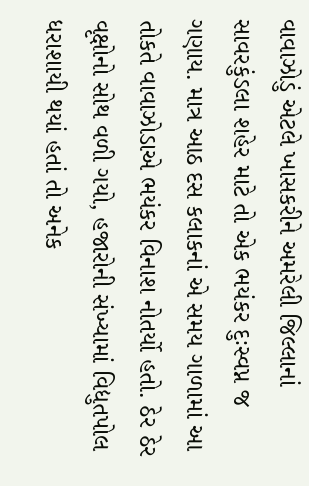વાવાઝોડું એટલે ખાસકરીને અમરેલી જિલ્લાનાં સાવરકુંડલા શહેર માટે તો એક ભયંકર દુઃસ્વપ્ન જ ગણાય. માત્ર આઠ દસ કલાકનાં એ સમય ગાળામાં આ તોકતે વાવાઝોડાએ ભયંકર વિનાશ નોતર્યો હતો. ઠેર ઠેર વૃક્ષોનો સોથ વળી ગયો, હજારોની સંખ્યામાં વિદ્યુતપોલ ધરાશાયી થયાં હતાં તો અનેક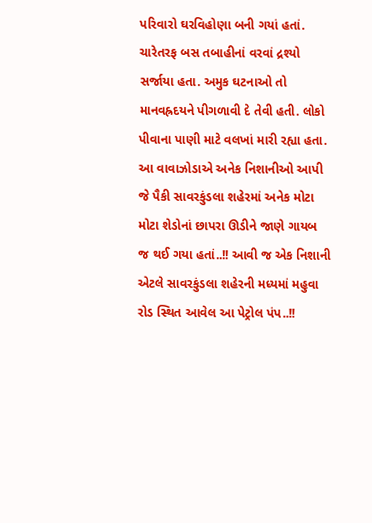પરિવારો ઘરવિહોણા બની ગયાં હતાં. ચારેતરફ બસ તબાહીનાં વરવાં દ્રશ્યો સર્જાયા હતા. અમુક ઘટનાઓ તો માનવહ્રદયને પીગળાવી દે તેવી હતી. લોકો પીવાના પાણી માટે વલખાં મારી રહ્યા હતા. આ વાવાઝોડાએ અનેક નિશાનીઓ આપી જે પૈકી સાવરકુંડલા શહેરમાં અનેક મોટા મોટા શેડોનાં છાપરા ઊડીને જાણે ગાયબ જ થઈ ગયા હતાં..!! આવી જ એક નિશાની એટલે સાવરકુંડલા શહેરની મધ્યમાં મહુવા રોડ સ્થિત આવેલ આ પેટ્રોલ પંપ..!!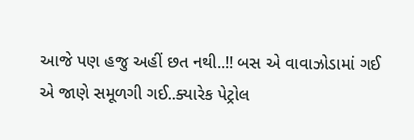આજે પણ હજુ અહીં છત નથી..!! બસ એ વાવાઝોડામાં ગઈ એ જાણે સમૂળગી ગઈ..ક્યારેક પેટ્રોલ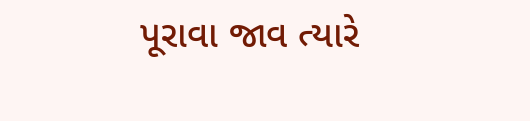પૂરાવા જાવ ત્યારે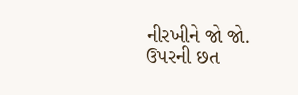નીરખીને જો જો.
ઉપરની છત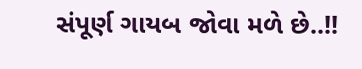સંપૂર્ણ ગાયબ જોવા મળે છે..!!